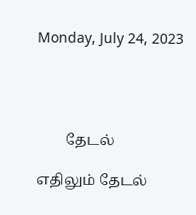Monday, July 24, 2023




        தேடல்

எதிலும் தேடல்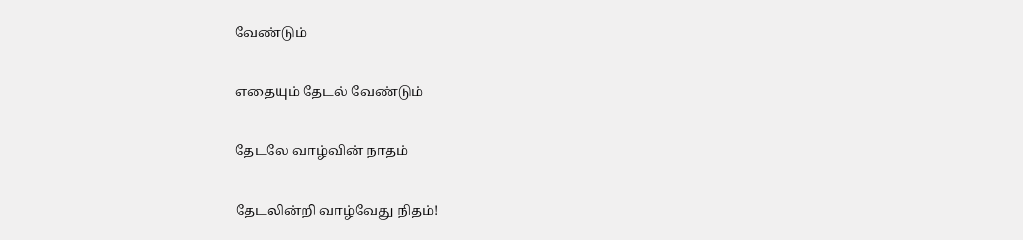வேண்டும்

எதையும் தேடல் வேண்டும்

தேடலே வாழ்வின் நாதம்

தேடலின்றி வாழ்வேது நிதம்!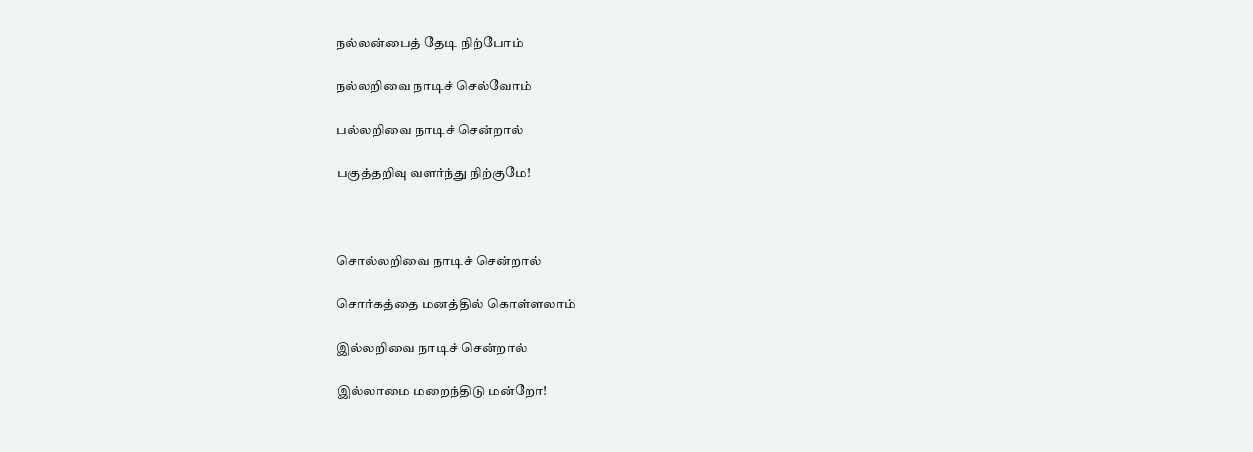நல்லன்பைத் தேடி நிற்போம்

நல்லறிவை நாடிச் செல்வோம்

பல்லறிவை நாடிச் சென்றால்

பகுத்தறிவு வளர்ந்து நிற்குமே!



சொல்லறிவை நாடிச் சென்றால்

சொர்கத்தை மனத்தில் கொள்ளலாம்

இல்லறிவை நாடிச் சென்றால்

இல்லாமை மறைந்திடு மன்றோ!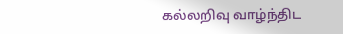கல்லறிவு வாழ்ந்திட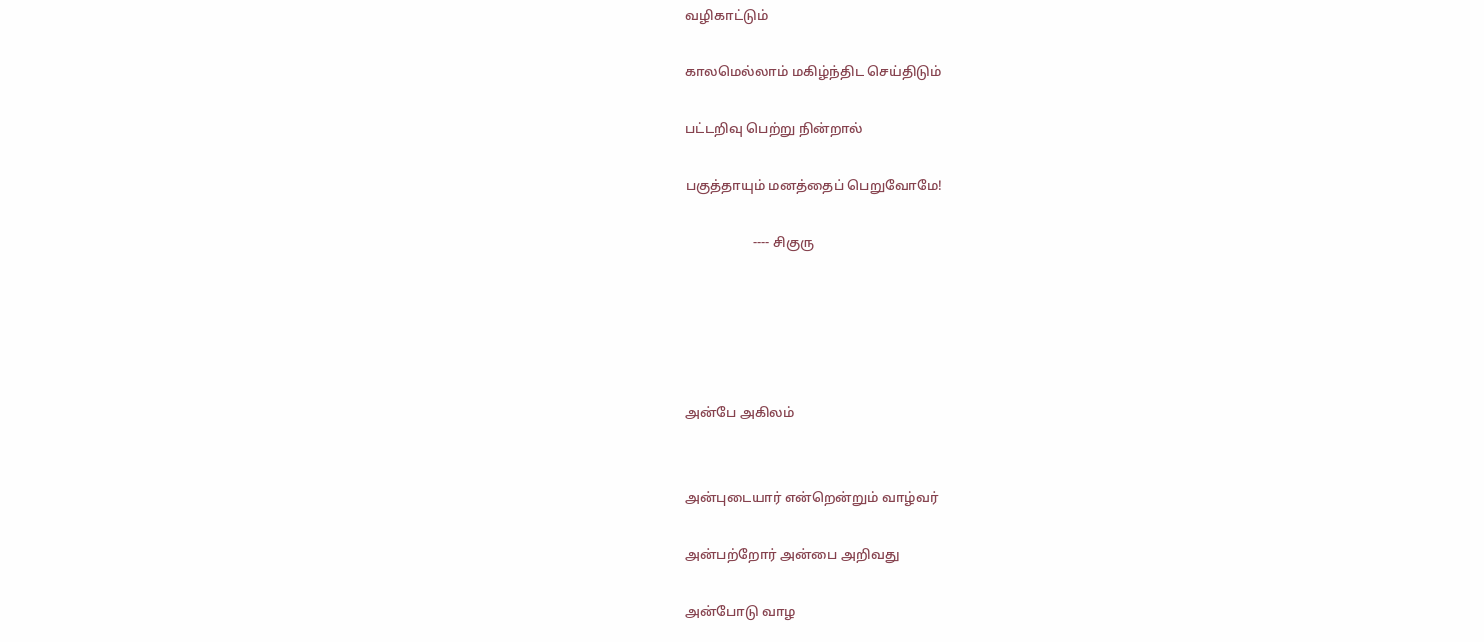வழிகாட்டும்

காலமெல்லாம் மகிழ்ந்திட செய்திடும்

பட்டறிவு பெற்று நின்றால்

பகுத்தாயும் மனத்தைப் பெறுவோமே!

                    ---- சிகுரு





அன்பே அகிலம்


அன்புடையார் என்றென்றும் வாழ்வர்

அன்பற்றோர் அன்பை அறிவது

அன்போடு வாழ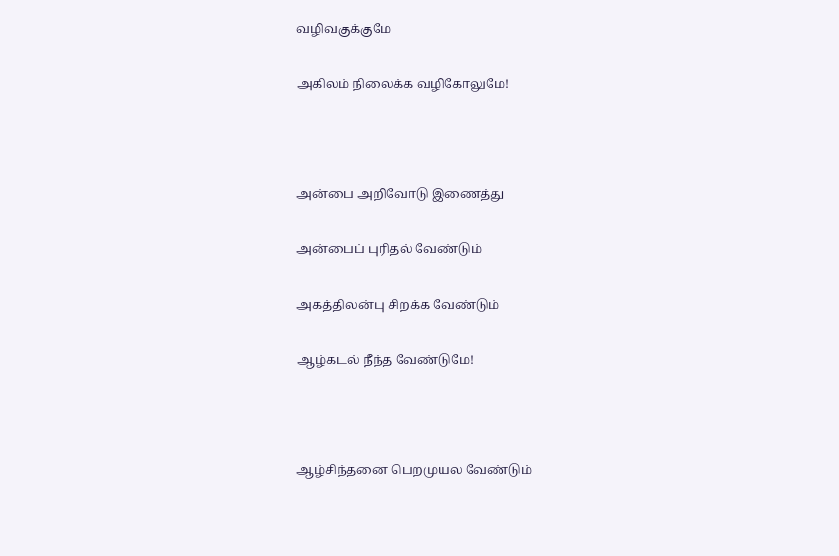வழிவகுக்குமே

அகிலம் நிலைக்க வழிகோலுமே!



அன்பை அறிவோடு இணைத்து

அன்பைப் புரிதல் வேண்டும்

அகத்திலன்பு சிறக்க வேண்டும்

ஆழ்கடல் நீந்த வேண்டுமே!



ஆழ்சிந்தனை பெறமுயல வேண்டும்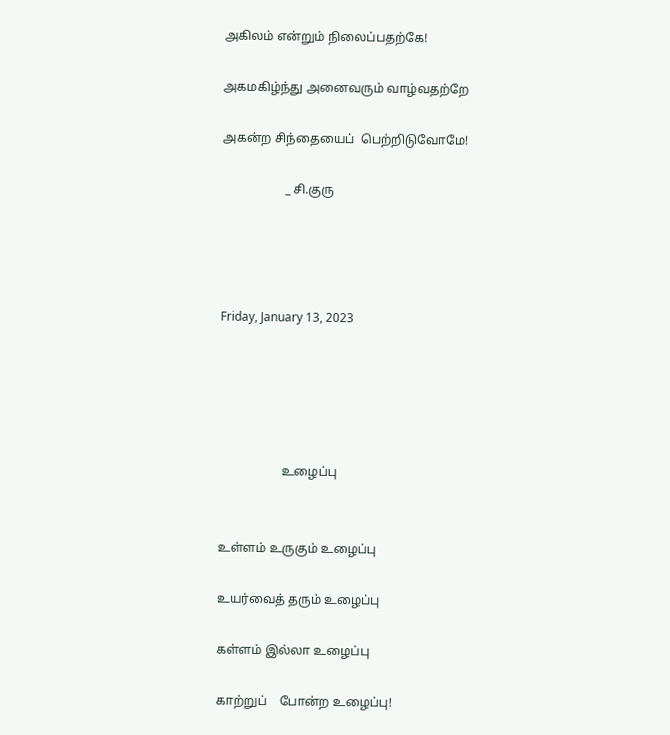அகிலம் என்றும் நிலைப்பதற்கே!

அகமகிழ்ந்து அனைவரும் வாழ்வதற்றே

அகன்ற சிந்தையைப்  பெற்றிடுவோமே!

                    _ சி.குரு




Friday, January 13, 2023





                    உழைப்பு


உள்ளம் உருகும் உழைப்பு

உயர்வைத் தரும் உழைப்பு

கள்ளம் இல்லா உழைப்பு

காற்றுப்    போன்ற உழைப்பு!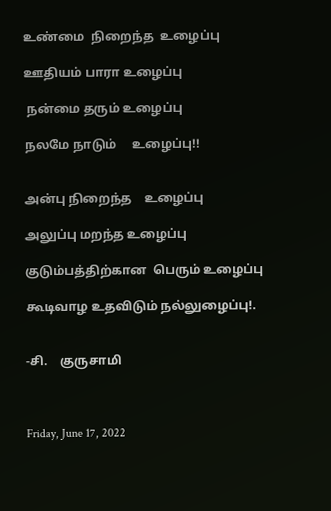உண்மை  நிறைந்த  உழைப்பு

ஊதியம் பாரா உழைப்பு

 நன்மை தரும் உழைப்பு

நலமே நாடும்     உழைப்பு!!


அன்பு நிறைந்த    உழைப்பு

அலுப்பு மறந்த உழைப்பு

குடும்பத்திற்கான  பெரும் உழைப்பு

கூடிவாழ உதவிடும் நல்லுழைப்பு!.


-சி.    குருசாமி



Friday, June 17, 2022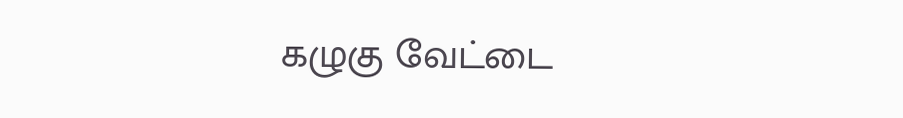கழுகு வேட்டை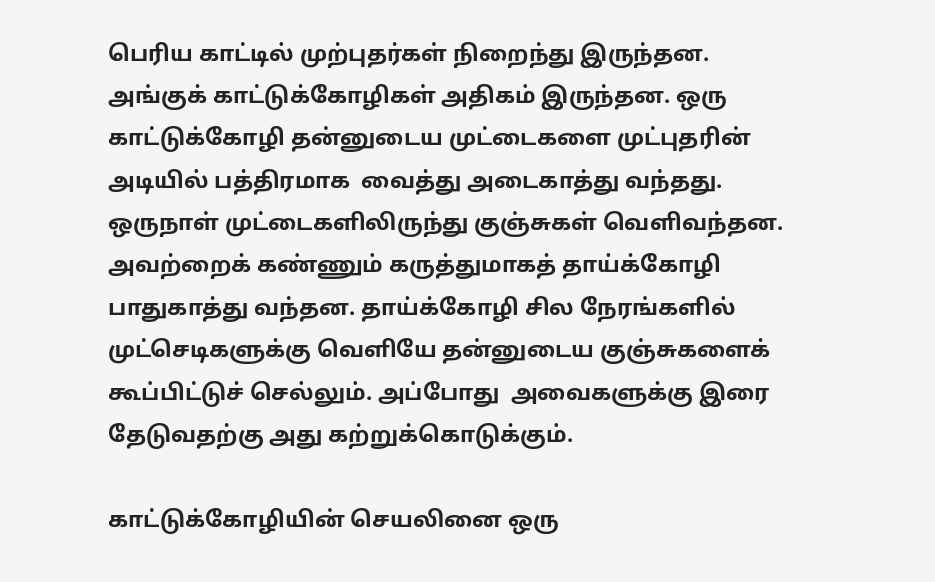பெரிய காட்டில் முற்புதர்கள் நிறைந்து இருந்தன. அங்குக் காட்டுக்கோழிகள் அதிகம் இருந்தன. ஒரு காட்டுக்கோழி தன்னுடைய முட்டைகளை முட்புதரின் அடியில் பத்திரமாக  வைத்து அடைகாத்து வந்தது.  ஒருநாள் முட்டைகளிலிருந்து குஞ்சுகள் வெளிவந்தன. அவற்றைக் கண்ணும் கருத்துமாகத் தாய்க்கோழி பாதுகாத்து வந்தன. தாய்க்கோழி சில நேரங்களில் முட்செடிகளுக்கு வெளியே தன்னுடைய குஞ்சுகளைக் கூப்பிட்டுச் செல்லும். அப்போது  அவைகளுக்கு இரை தேடுவதற்கு அது கற்றுக்கொடுக்கும்.

காட்டுக்கோழியின் செயலினை ஒரு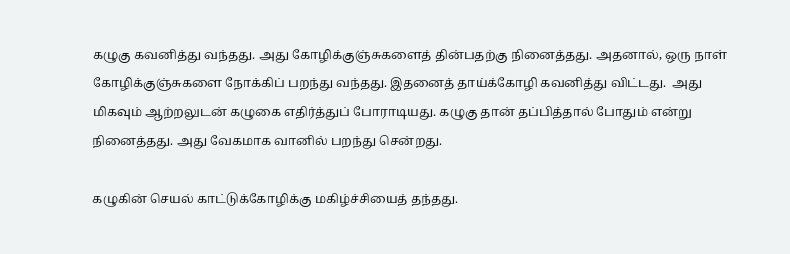கழுகு கவனித்து வந்தது. அது கோழிக்குஞ்சுகளைத் தின்பதற்கு நினைத்தது. அதனால், ஒரு நாள் கோழிக்குஞ்சுகளை நோக்கிப் பறந்து வந்தது. இதனைத் தாய்க்கோழி கவனித்து விட்டது.  அது மிகவும் ஆற்றலுடன் கழுகை எதிர்த்துப் போராடியது. கழுகு தான் தப்பித்தால் போதும் என்று நினைத்தது. அது வேகமாக வானில் பறந்து சென்றது.

கழுகின் செயல் காட்டுக்கோழிக்கு மகிழ்ச்சியைத் தந்தது.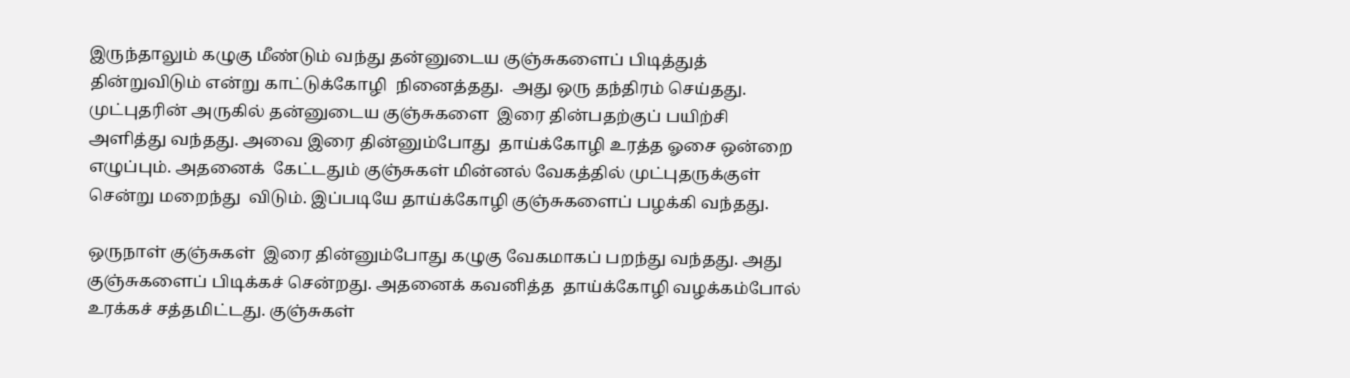இருந்தாலும் கழுகு மீண்டும் வந்து தன்னுடைய குஞ்சுகளைப் பிடித்துத் தின்றுவிடும் என்று காட்டுக்கோழி  நினைத்தது.  அது ஒரு தந்திரம் செய்தது. முட்புதரின் அருகில் தன்னுடைய குஞ்சுகளை  இரை தின்பதற்குப் பயிற்சி அளித்து வந்தது. அவை இரை தின்னும்போது  தாய்க்கோழி உரத்த ஓசை ஒன்றை எழுப்பும். அதனைக்  கேட்டதும் குஞ்சுகள் மின்னல் வேகத்தில் முட்புதருக்குள் சென்று மறைந்து  விடும். இப்படியே தாய்க்கோழி குஞ்சுகளைப் பழக்கி வந்தது.

ஒருநாள் குஞ்சுகள்  இரை தின்னும்போது கழுகு வேகமாகப் பறந்து வந்தது. அது குஞ்சுகளைப் பிடிக்கச் சென்றது. அதனைக் கவனித்த  தாய்க்கோழி வழக்கம்போல்  உரக்கச் சத்தமிட்டது. குஞ்சுகள்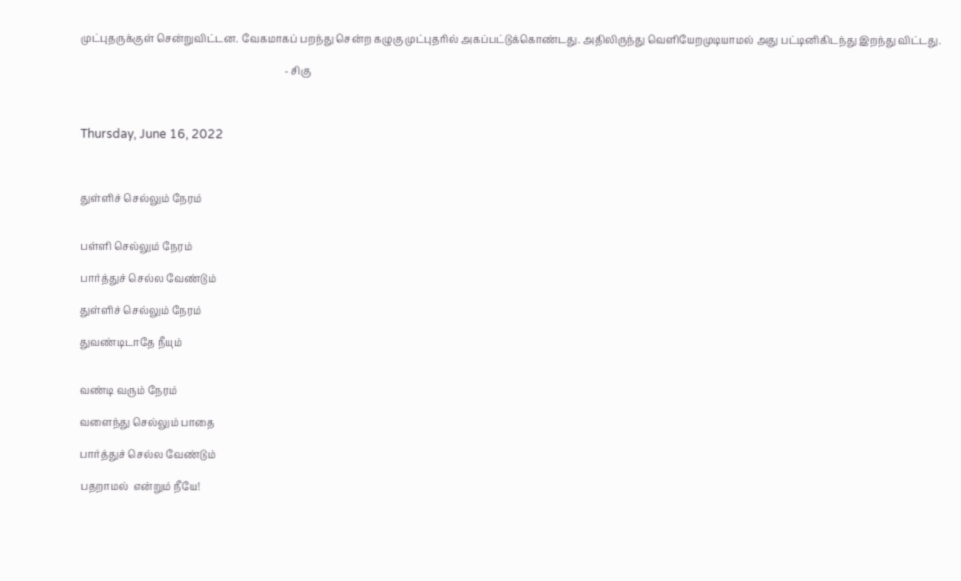முட்புதருக்குள் சென்றுவிட்டன. வேகமாகப் பறந்து சென்ற கழுகு முட்புதரில் அகப்பட்டுக்கொண்டது. அதிலிருந்து வெளியேறமுடியாமல் அது பட்டினிகிடந்து இறந்து விட்டது.

                                                                                 - சிகு



Thursday, June 16, 2022



துள்ளிச் செல்லும் நேரம்


பள்ளி செல்லும் நேரம்

பார்த்துச் செல்ல வேண்டும்

துள்ளிச் செல்லும் நேரம்

துவண்டிடாதே நீயும்


வண்டி வரும் நேரம்

வளைந்து செல்லும் பாதை

பார்த்துச் செல்ல வேண்டும்

பதறாமல்  என்றும் நீயே!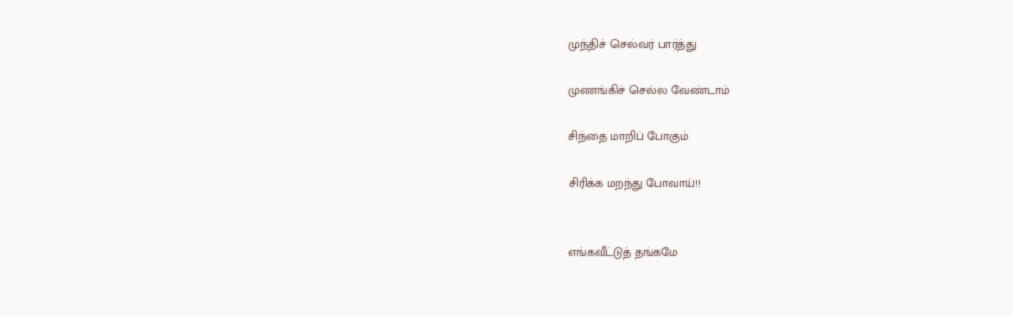முந்திச் செல்வர் பார்த்து

முணங்கிச் செல்ல வேண்டாம்

சிந்தை மாறிப் போகும்

சிரிக்க மறந்து போவாய்!!


எங்கவீட்டுத் தங்கமே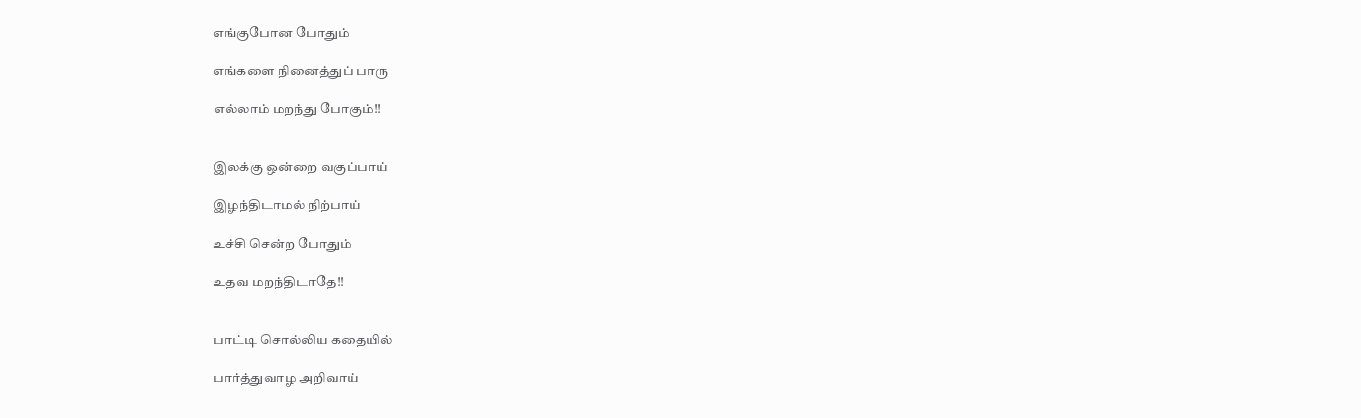எங்குபோன போதும்

எங்களை நினைத்துப் பாரு

எல்லாம் மறந்து போகும்!!


இலக்கு ஒன்றை வகுப்பாய்

இழந்திடாமல் நிற்பாய்

உச்சி சென்ற போதும்

உதவ மறந்திடாதே!!


பாட்டி சொல்லிய கதையில்

பார்த்துவாழ அறிவாய்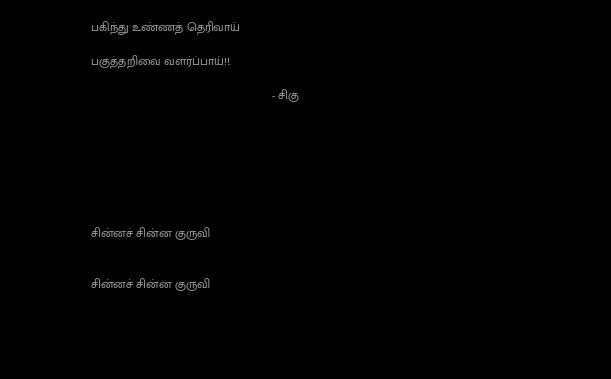பகிந்து உண்ணத் தெரிவாய்

பகுத்தறிவை வளர்ப்பாய்!!.

                                                      - சிகு







சின்னச் சின்ன குருவி


சின்னச் சின்ன குருவி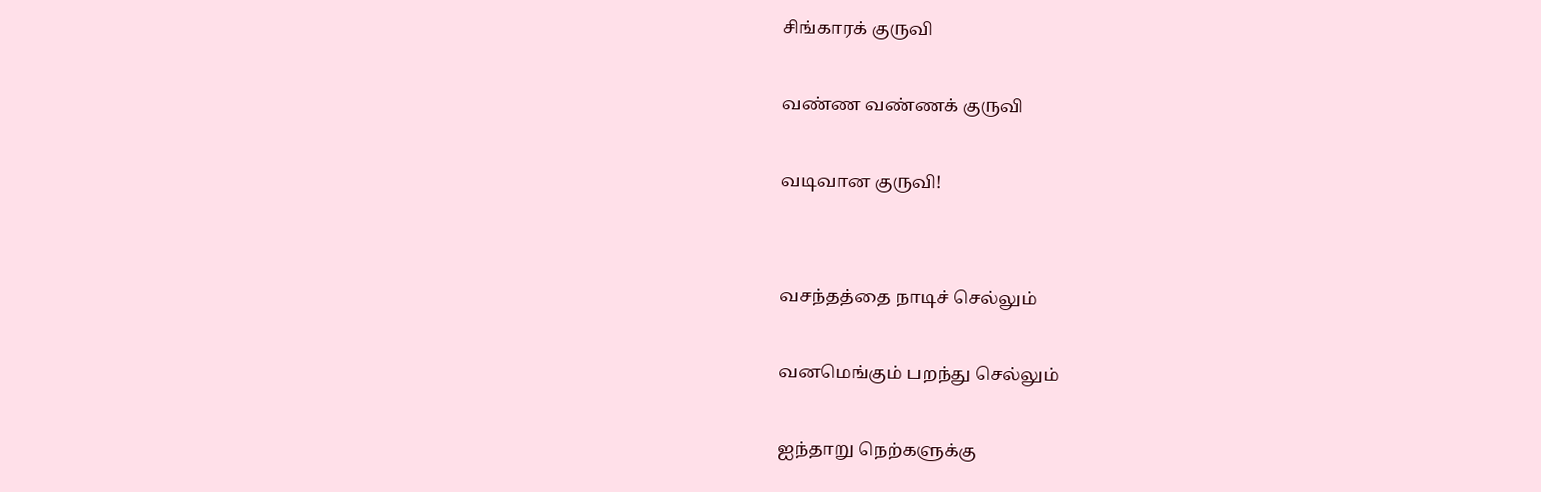சிங்காரக் குருவி

வண்ண வண்ணக் குருவி

வடிவான குருவி!


வசந்தத்தை நாடிச் செல்லும்

வனமெங்கும் பறந்து செல்லும்

ஐந்தாறு நெற்களுக்கு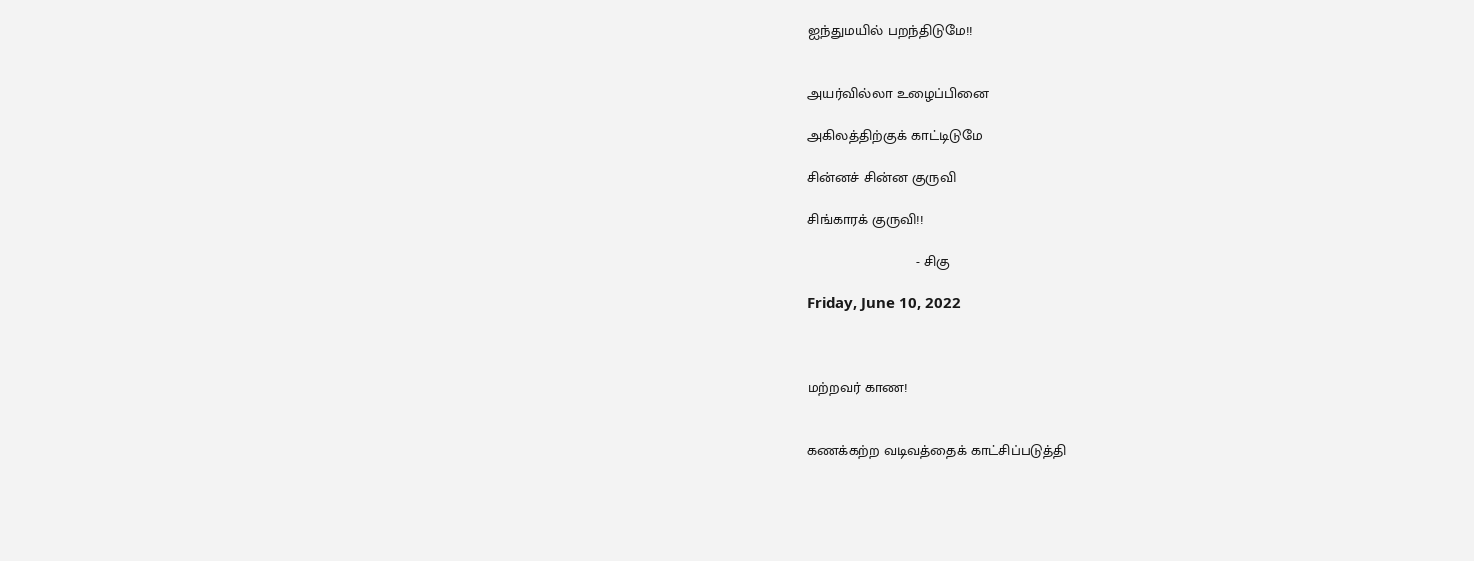ஐந்துமயில் பறந்திடுமே!!


அயர்வில்லா உழைப்பினை

அகிலத்திற்குக் காட்டிடுமே

சின்னச் சின்ன குருவி

சிங்காரக் குருவி!!

                          - சிகு

Friday, June 10, 2022



மற்றவர் காண!


கணக்கற்ற வடிவத்தைக் காட்சிப்படுத்தி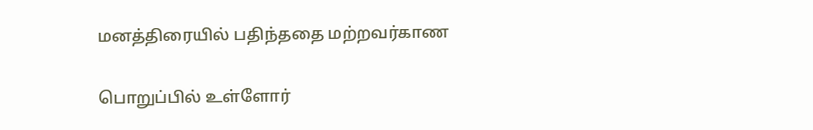மனத்திரையில் பதிந்ததை மற்றவர்காண

பொறுப்பில் உள்ளோர்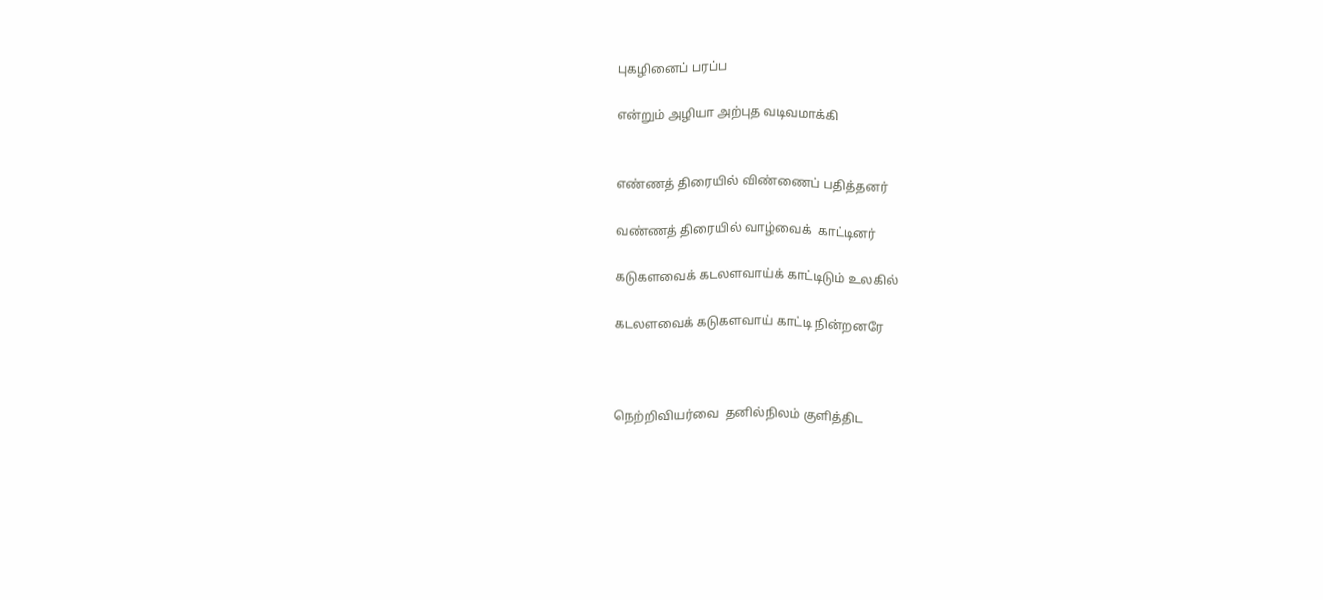புகழினைப் பரப்ப

என்றும் அழியா அற்புத வடிவமாக்கி


எண்ணத் திரையில் விண்ணைப் பதித்தனர்

வண்ணத் திரையில் வாழ்வைக்  காட்டினர்

கடுகளவைக் கடலளவாய்க் காட்டிடும் உலகில்

கடலளவைக் கடுகளவாய் காட்டி நின்றனரே



நெற்றிவியர்வை  தனில்நிலம் குளித்திட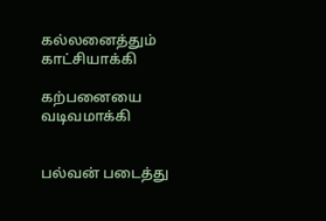கல்லனைத்தும் காட்சியாக்கி

கற்பனையை வடிவமாக்கி


பல்வன் படைத்து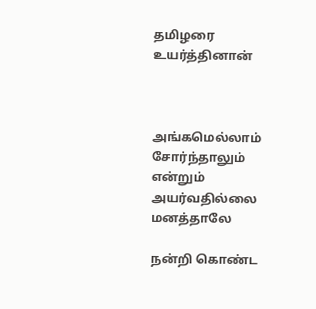தமிழரை உயர்த்தினான்



அங்கமெல்லாம் சோர்ந்தாலும் என்றும் அயர்வதில்லை மனத்தாலே

நன்றி கொண்ட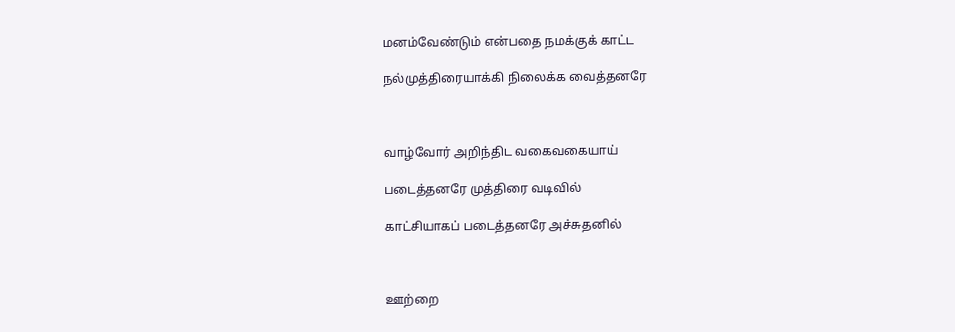மனம்வேண்டும் என்பதை நமக்குக் காட்ட

நல்முத்திரையாக்கி நிலைக்க வைத்தனரே



வாழ்வோர் அறிந்திட வகைவகையாய்

படைத்தனரே முத்திரை வடிவில்

காட்சியாகப் படைத்தனரே அச்சுதனில்



ஊற்றை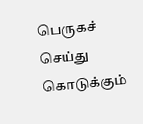பெருகச் செய்து  கொடுக்கும்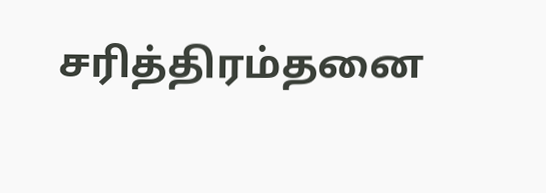சரித்திரம்தனை